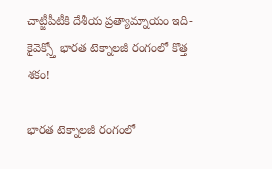చాట్జీపీటీకి దేశీయ ప్రత్యామ్నాయం ఇది- కైవెక్స్తో భారత టెక్నాలజీ రంగంలో కొత్త శకం!

భారత టెక్నాలజీ రంగంలో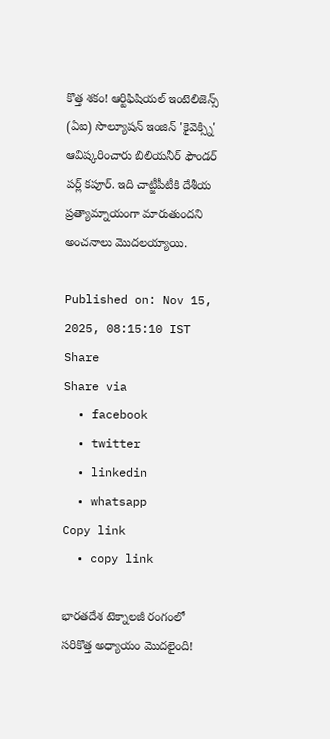కొత్త శకం! ఆర్టిఫిషియల్ ఇంటెలిజెన్స్ (ఏఐ) సొల్యూషన్ ఇంజిన్ 'కైవెక్స్ని' ఆవిష్కరించారు బిలియనీర్ ఫౌండర్ పర్ల్ కపూర్. ఇది చాట్జీపీటీకి దేశీయ ప్రత్యామ్నాయంగా మారుతుందని అంచనాలు మొదలయ్యాయి.

Published on: Nov 15, 2025, 08:15:10 IST
Share
Share via
  • facebook
  • twitter
  • linkedin
  • whatsapp
Copy link
  • copy link

భారతదేశ టెక్నాలజీ రంగంలో సరికొత్త అధ్యాయం మొదలైంది!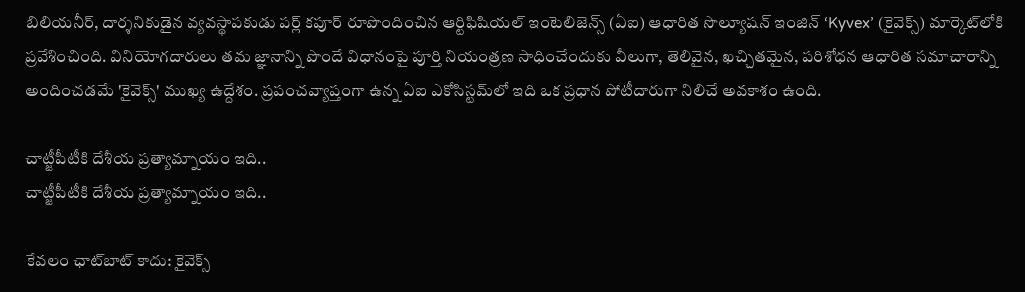బిలియనీర్, దార్శనికుడైన వ్యవస్థాపకుడు పర్ల్ కపూర్ రూపొందించిన ఆర్టిఫిషియల్ ఇంటెలిజెన్స్ (ఏఐ) ఆధారిత సొల్యూషన్ ఇంజిన్ ‘Kyvex’ (కైవెక్స్) మార్కెట్‌లోకి ప్రవేశించింది. వినియోగదారులు తమ జ్ఞానాన్ని పొందే విధానంపై పూర్తి నియంత్రణ సాధించేందుకు వీలుగా, తెలివైన, ఖచ్చితమైన, పరిశోధన ఆధారిత సమాచారాన్ని అందించడమే 'కైవెక్స్' ముఖ్య ఉద్దేశం. ప్రపంచవ్యాప్తంగా ఉన్న ఏఐ ఎకోసిస్టమ్‌లో ఇది ఒక ప్రధాన పోటీదారుగా నిలిచే అవకాశం ఉంది.

చాట్జీపీటీకి దేశీయ ప్రత్యామ్నాయం ఇది..
చాట్జీపీటీకి దేశీయ ప్రత్యామ్నాయం ఇది..

కేవలం ఛాట్‌బాట్ కాదు: కైవెక్స్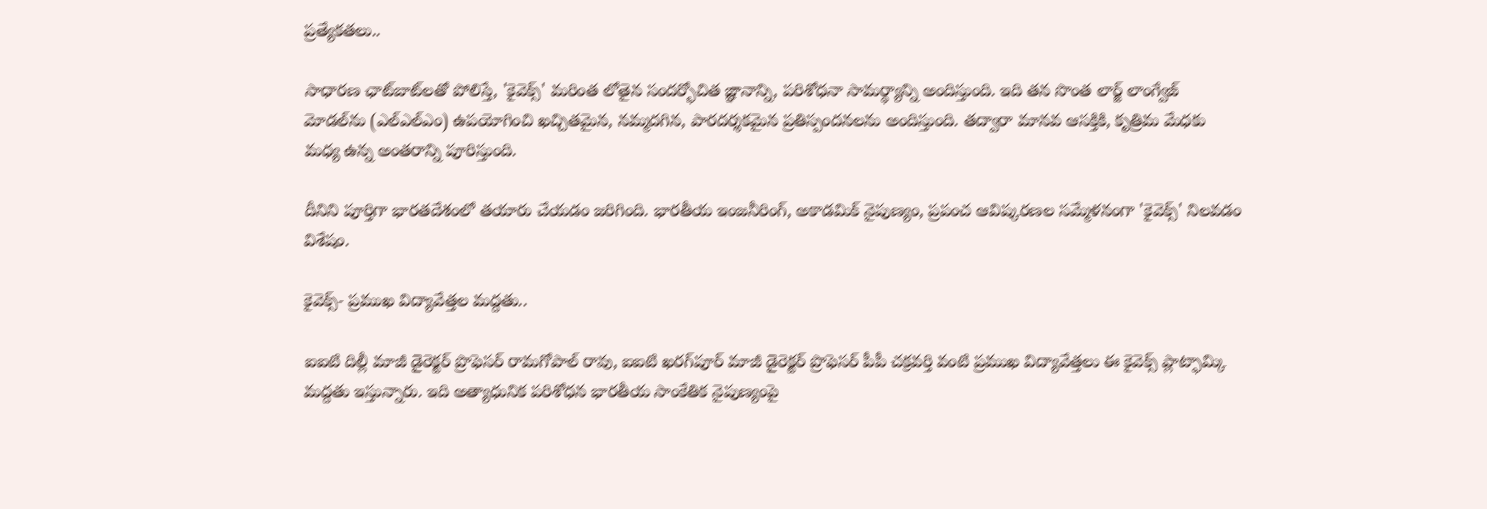ప్రత్యేకతలు..

సాధారణ ఛాట్‌బాట్‌లతో పోలిస్తే, 'కైవెక్స్' మరింత లోతైన సందర్భోచిత జ్ఞానాన్ని, పరిశోధనా సామర్థ్యాన్ని అందిస్తుంది. ఇది తన సొంత లార్జ్ లాంగ్వేజ్ మోడల్‌ను (ఎల్ఎల్ఎం) ఉపయోగించి ఖచ్చితమైన, నమ్మదగిన, పారదర్శకమైన ప్రతిస్పందనలను అందిస్తుంది. తద్వారా మానవ ఆసక్తికి, కృత్రిమ మేధకు మధ్య ఉన్న అంతరాన్ని పూరిస్తుంది.

దీనిని పూర్తిగా భారతదేశంలో తయారు చేయడం జరిగింది. భారతీయ ఇంజనీరింగ్, అకాడమిక్ నైపుణ్యం, ప్రపంచ ఆవిష్కరణల సమ్మేళనంగా 'కైవెక్స్' నిలవడం విశేషం.

కైవెక్స్- ప్రముఖ విద్యావేత్తల మద్దతు..

ఐఐటి దిల్లీ మాజీ డైరెక్టర్ ప్రొఫెసర్ రామగోపాల్ రావు, ఐఐటి ఖరగ్‌పూర్ మాజీ డైరెక్టర్ ప్రొఫెసర్ పీపీ చక్రవర్తి వంటి ప్రముఖ విద్యావేత్తలు ఈ కైవెక్స్ ప్లాట్ఫామ్కి మద్దతు ఇస్తున్నారు. ఇది అత్యాధునిక పరిశోధన భారతీయ సాంకేతిక నైపుణ్యంపై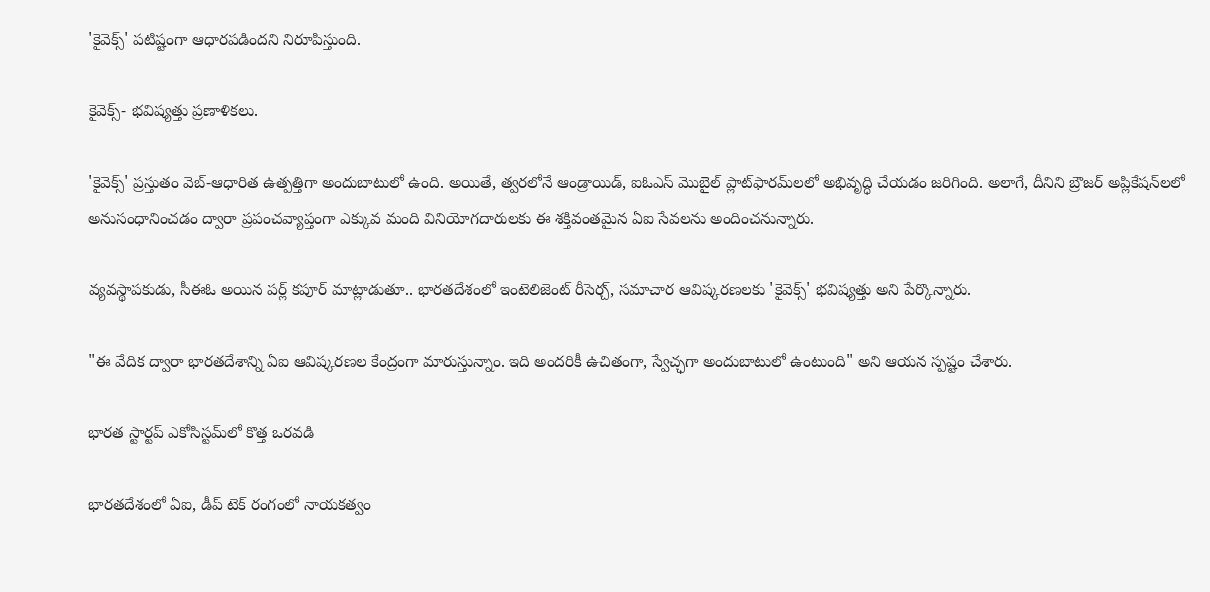'కైవెక్స్' పటిష్టంగా ఆధారపడిందని నిరూపిస్తుంది.

కైవెక్స్- భవిష్యత్తు ప్రణాళికలు.

'కైవెక్స్' ప్రస్తుతం వెబ్-ఆధారిత ఉత్పత్తిగా అందుబాటులో ఉంది. అయితే, త్వరలోనే ఆండ్రాయిడ్, ఐఓఎస్ మొబైల్ ప్లాట్‌ఫారమ్‌లలో అభివృద్ధి చేయడం జరిగింది. అలాగే, దీనిని బ్రౌజర్ అప్లికేషన్‌లలో అనుసంధానించడం ద్వారా ప్రపంచవ్యాప్తంగా ఎక్కువ మంది వినియోగదారులకు ఈ శక్తివంతమైన ఏఐ సేవలను అందించనున్నారు.

వ్యవస్థాపకుడు, సీఈఓ అయిన పర్ల్ కపూర్ మాట్లాడుతూ.. భారతదేశంలో ఇంటెలిజెంట్ రీసెర్చ్, సమాచార ఆవిష్కరణలకు 'కైవెక్స్' భవిష్యత్తు అని పేర్కొన్నారు.

"ఈ వేదిక ద్వారా భారతదేశాన్ని ఏఐ ఆవిష్కరణల కేంద్రంగా మారుస్తున్నాం. ఇది అందరికీ ఉచితంగా, స్వేచ్ఛగా అందుబాటులో ఉంటుంది" అని ఆయన స్పష్టం చేశారు.

భారత స్టార్టప్ ఎకోసిస్టమ్‌లో కొత్త ఒరవడి

భారతదేశంలో ఏఐ, డీప్ టెక్ రంగంలో నాయకత్వం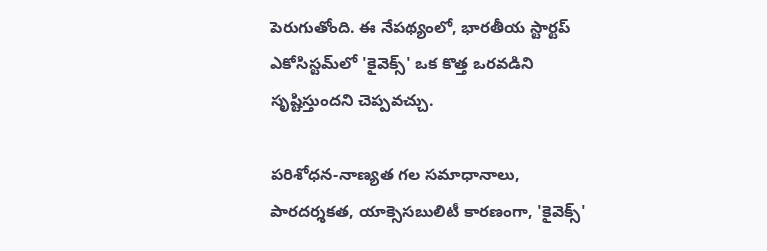పెరుగుతోంది. ఈ నేపథ్యంలో, భారతీయ స్టార్టప్ ఎకోసిస్టమ్‌లో 'కైవెక్స్' ఒక కొత్త ఒరవడిని సృష్టిస్తుందని చెప్పవచ్చు.

పరిశోధన-నాణ్యత గల సమాధానాలు, పారదర్శకత, యాక్సెసబులిటీ కారణంగా, 'కైవెక్స్'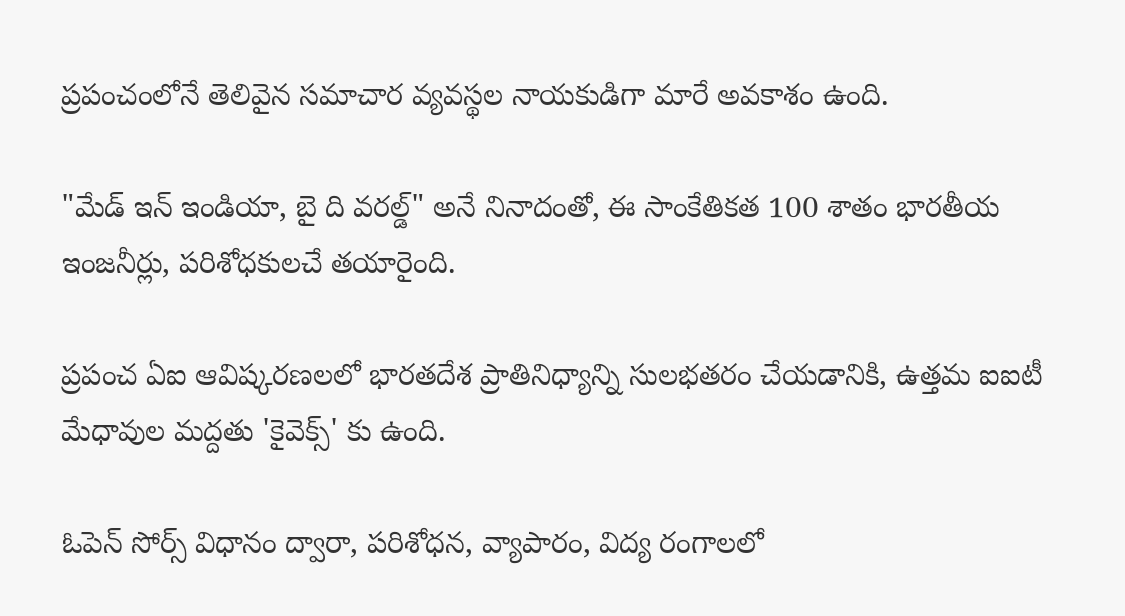ప్రపంచంలోనే తెలివైన సమాచార వ్యవస్థల నాయకుడిగా మారే అవకాశం ఉంది.

"మేడ్ ఇన్ ఇండియా, బై ది వరల్డ్" అనే నినాదంతో, ఈ సాంకేతికత 100 శాతం భారతీయ ఇంజనీర్లు, పరిశోధకులచే తయారైంది.

ప్రపంచ ఏఐ ఆవిష్కరణలలో భారతదేశ ప్రాతినిధ్యాన్ని సులభతరం చేయడానికి, ఉత్తమ ఐఐటీ మేధావుల మద్దతు 'కైవెక్స్' కు ఉంది.

ఓపెన్ సోర్స్ విధానం ద్వారా, పరిశోధన, వ్యాపారం, విద్య రంగాలలో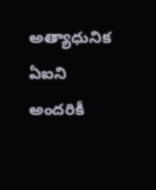అత్యాధునిక ఏఐని అందరికీ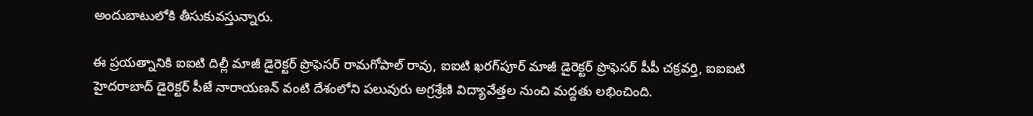అందుబాటులోకి తీసుకువస్తున్నారు.

ఈ ప్రయత్నానికి ఐఐటి దిల్లీ మాజీ డైరెక్టర్ ప్రొఫెసర్ రామగోపాల్ రావు, ఐఐటి ఖరగ్‌పూర్ మాజీ డైరెక్టర్ ప్రొఫెసర్ పీపీ చక్రవర్తి, ఐఐఐటి హైదరాబాద్ డైరెక్టర్ పీజే నారాయణన్ వంటి దేశంలోని పలువురు అగ్రశ్రేణి విద్యావేత్తల నుంచి మద్దతు లభించింది.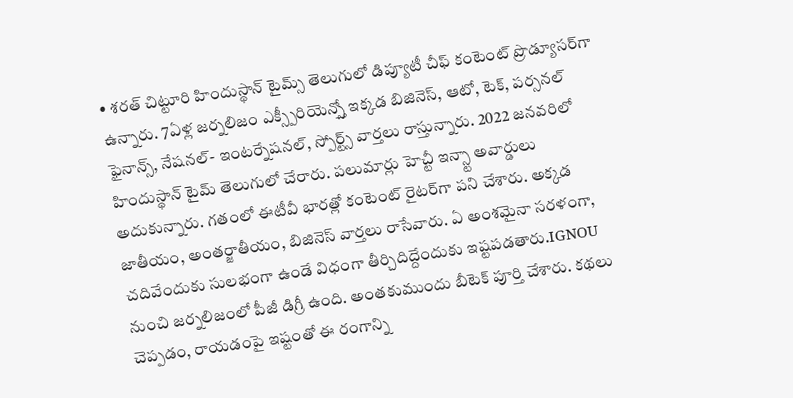• శరత్ చిట్టూరి హిందుస్థాన్ టైమ్స్ తెలుగులో డిప్యూటీ చీఫ్ కంటెంట్ ప్రొడ్యూసర్‌గా ఉన్నారు. 7ఏళ్ల జర్నలిజం ఎక్స్పీరియెన్స్తో ఇక్కడ బిజినెస్, ఆటో, టెక్, పర్సనల్ ఫైనాన్స్, నేషనల్- ఇంటర్నేషనల్, స్పోర్ట్స్ వార్తలు రాస్తున్నారు. 2022 జనవరిలో హిందుస్థాన్ టైమ్ తెలుగులో చేరారు. పలుమార్లు హెచ్టీ ఇన్స్టా అవార్డులు అదుకున్నారు. గతంలో ఈటీవీ భారత్లో కంటెంట్ రైటర్‌గా పని చేశారు. అక్కడ జాతీయం, అంతర్జాతీయం, బిజినెస్ వార్తలు రాసేవారు. ఏ అంశమైనా సరళంగా, చదివేందుకు సులభంగా ఉండే విధంగా తీర్చిదిద్దేందుకు ఇష్టపడతారు.IGNOU నుంచి జర్నలిజంలో పీజీ డిగ్రీ ఉంది. అంతకుముందు బీటెక్ పూర్తి చేశారు. కథలు చెప్పడం, రాయడంపై ఇష్టంతో ఈ రంగాన్ని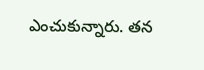ఎంచుకున్నారు. తన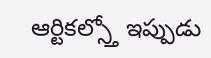ఆర్టికల్స్తో ఇప్పుడు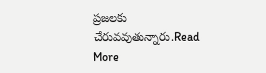ప్రజలకు చేరువవుతున్నారు.Read More